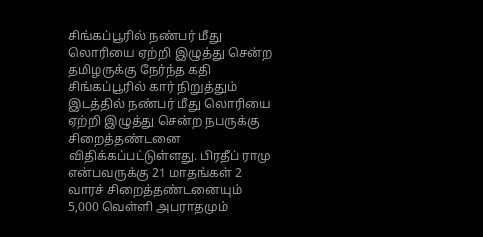சிங்கப்பூரில் நண்பர் மீது லொரியை ஏற்றி இழுத்து சென்ற தமிழருக்கு நேர்ந்த கதி
சிங்கப்பூரில் கார் நிறுத்தும் இடத்தில் நண்பர் மீது லொரியை ஏற்றி இழுத்து சென்ற நபருக்கு சிறைத்தண்டனை விதிக்கப்பட்டுள்ளது. பிரதீப் ராமு என்பவருக்கு 21 மாதங்கள் 2 வாரச் சிறைத்தண்டனையும் 5,000 வெள்ளி அபராதமும்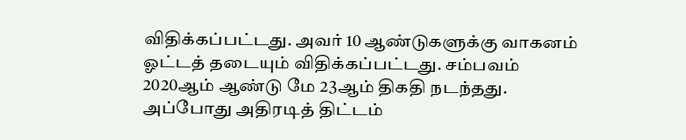விதிக்கப்பட்டது. அவர் 10 ஆண்டுகளுக்கு வாகனம் ஓட்டத் தடையும் விதிக்கப்பட்டது. சம்பவம் 2020ஆம் ஆண்டு மே 23ஆம் திகதி நடந்தது. அப்போது அதிரடித் திட்டம்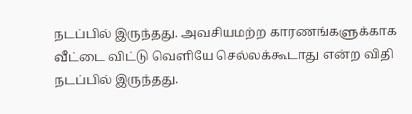நடப்பில் இருந்தது. அவசியமற்ற காரணங்களுக்காக வீட்டை விட்டு வெளியே செல்லக்கூடாது என்ற விதி நடப்பில் இருந்தது.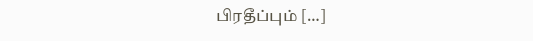பிரதீப்பும் […]